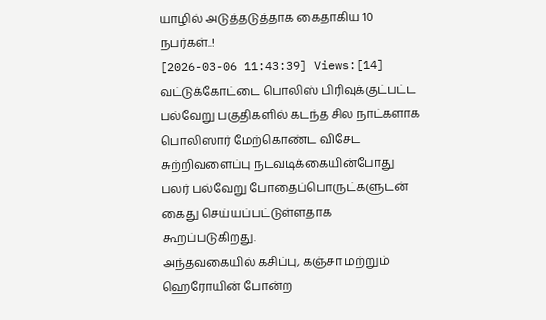யாழில் அடுத்தடுத்தாக கைதாகிய 10 நபர்கள்..!
[2026-03-06 11:43:39] Views:[14]
வட்டுக்கோட்டை பொலிஸ் பிரிவுக்குட்பட்ட பல்வேறு பகுதிகளில் கடந்த சில நாட்களாக பொலிஸார் மேற்கொண்ட விசேட சுற்றிவளைப்பு நடவடிக்கையின்போது பலர் பல்வேறு போதைப்பொருட்களுடன் கைது செய்யப்பட்டுள்ளதாக கூறப்படுகிறது.
அந்தவகையில் கசிப்பு, கஞ்சா மற்றும் ஹெரோயின் போன்ற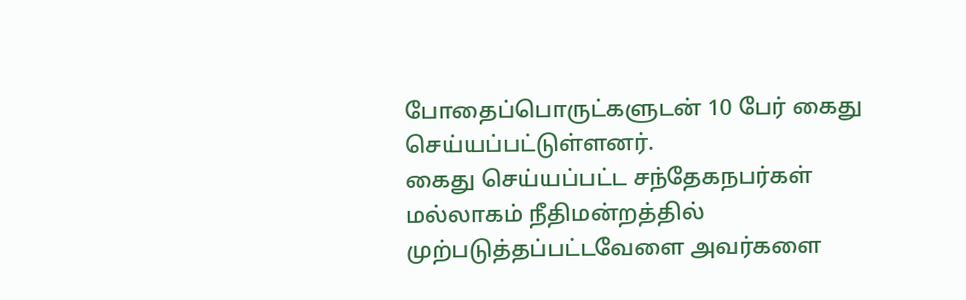போதைப்பொருட்களுடன் 10 பேர் கைது செய்யப்பட்டுள்ளனர்.
கைது செய்யப்பட்ட சந்தேகநபர்கள் மல்லாகம் நீதிமன்றத்தில் முற்படுத்தப்பட்டவேளை அவர்களை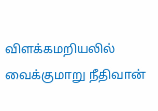விளக்கமறியலில் வைக்குமாறு நீதிவான்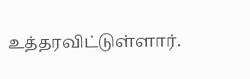உத்தரவிட்டுள்ளார்.